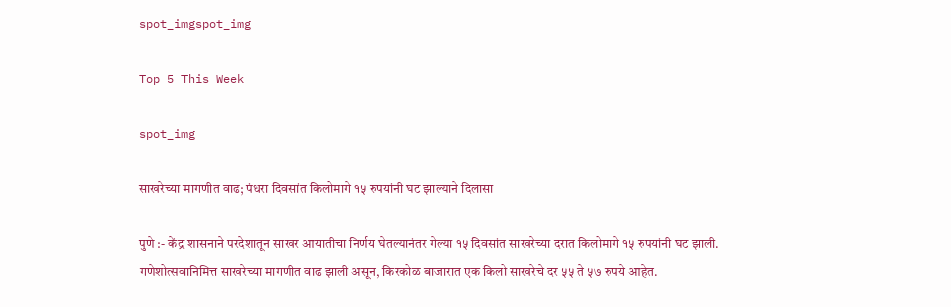spot_imgspot_img

Top 5 This Week

spot_img

साखरेच्या मागणीत वाढ; पंधरा दिवसांत किलोमागे १५ रुपयांनी घट झाल्याने दिलासा

पुणे :- केंद्र शासनाने परदेशातून साखर आयातीचा निर्णय घेतल्यानंतर गेल्या १५ दिवसांत साखरेच्या दरात किलोमागे १५ रुपयांनी घट झाली. गणेशोत्सवानिमित्त साखरेच्या मागणीत वाढ झाली असून, किरकोळ बाजारात एक किलो साखरेचे दर ५५ ते ५७ रुपये आहेत.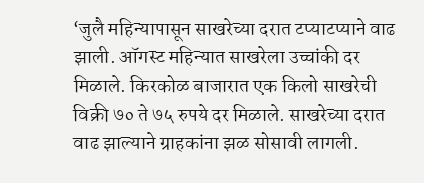‘जुलै महिन्यापासून साखरेच्या दरात टप्याटप्याने वाढ झाली. ऑगस्ट महिन्यात साखरेला उच्चांकी दर मिळाले. किरकोळ बाजारात एक किलो साखरेची विक्री ७० ते ७५ रुपये दर मिळाले. साखरेच्या दरात वाढ झाल्याने ग्राहकांना झळ सोसावी लागली.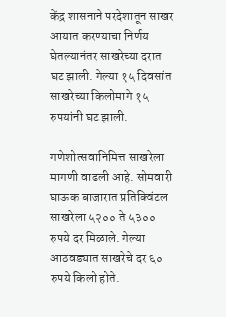केंद्र शासनाने परदेशातून साखर आयात करण्याचा निर्णय घेतल्यानंतर साखरेच्या दरात घट झाली. गेल्या १५ दिवसांत साखरेच्या किलोमागे १५ रुपयांनी घट झाली.

गणेशोत्सवानिमित्त साखरेला मागणी वाढली आहे. सोमवारी घाऊक बाजारात प्रतिक्विंटल साखरेला ५२०० ते ५३०० रुपये दर मिळाले. गेल्या आठवड्यात साखरेचे दर ६० रुपये किलो होते.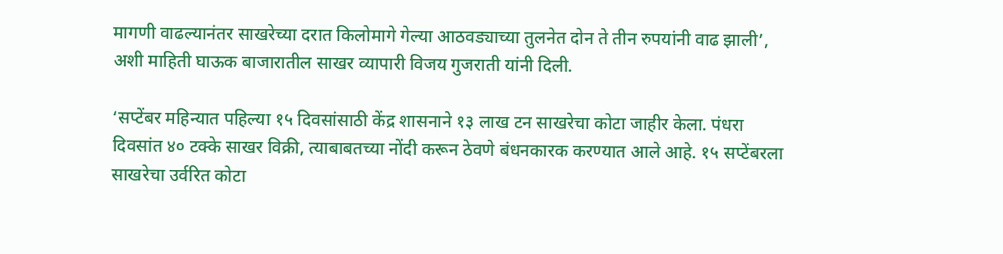मागणी वाढल्यानंतर साखरेच्या दरात किलोमागे गेल्या आठवड्याच्या तुलनेत दोन ते तीन रुपयांनी वाढ झाली’, अशी माहिती घाऊक बाजारातील साखर व्यापारी विजय गुजराती यांनी दिली.

‘सप्टेंबर महिन्यात पहिल्या १५ दिवसांसाठी केंद्र शासनाने १३ लाख टन साखरेचा कोटा जाहीर केला. पंधरा दिवसांत ४० टक्के साखर विक्री, त्याबाबतच्या नोंदी करून ठेवणे बंधनकारक करण्यात आले आहे. १५ सप्टेंबरला साखरेचा उर्वरित कोटा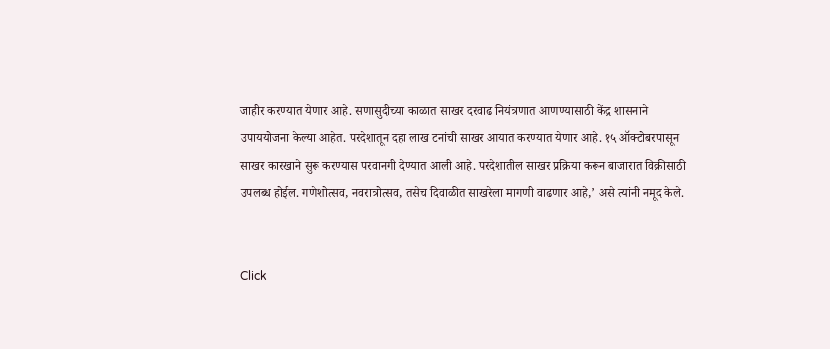जाहीर करण्यात येणार आहे. सणासुदीच्या काळात साखर दरवाढ नियंत्रणात आणण्यासाठी केंद्र शासनाने उपाययोजना केल्या आहेत. परदेशातून दहा लाख टनांची साखर आयात करण्यात येणार आहे. १५ ऑक्टोबरपासून साखर कारखाने सुरू करण्यास परवानगी देण्यात आली आहे. परदेशातील साखर प्रक्रिया करून बाजारात विक्रीसाठी उपलब्ध होईल. गणेशोत्सव, नवरात्रोत्सव, तसेच दिवाळीत साखरेला मागणी वाढणार आहे,’ असे त्यांनी नमूद केले.


Click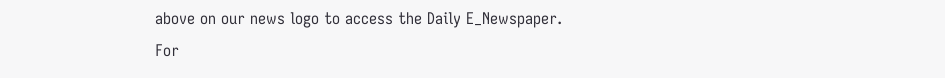above on our news logo to access the Daily E_Newspaper.
For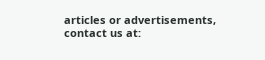articles or advertisements, contact us at: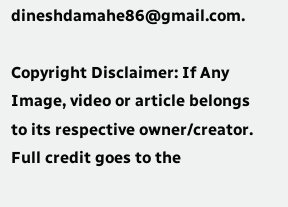dineshdamahe86@gmail.com.

Copyright Disclaimer: If Any Image, video or article belongs to its respective owner/creator. Full credit goes to the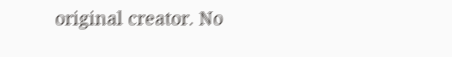original creator. No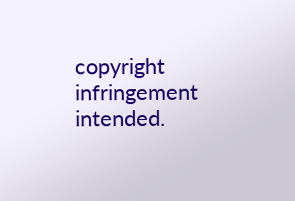copyright infringement intended.